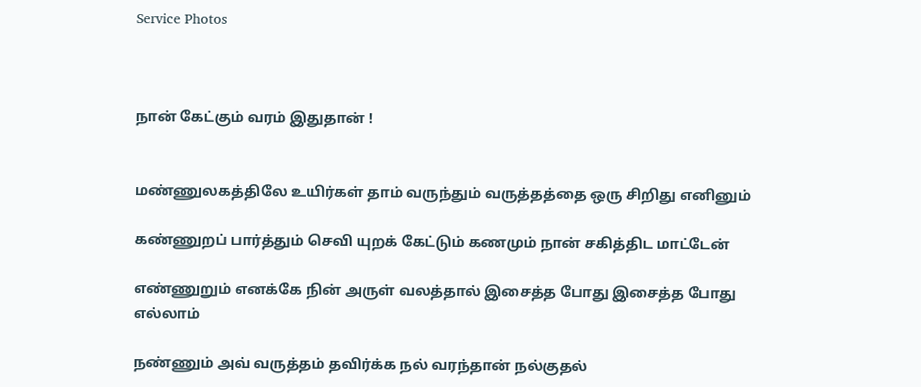Service Photos



நான் கேட்கும் வரம் இதுதான் !


மண்ணுலகத்திலே உயிர்கள் தாம் வருந்தும் வருத்தத்தை ஒரு சிறிது எனினும்

கண்ணுறப் பார்த்தும் செவி யுறக் கேட்டும் கணமும் நான் சகித்திட மாட்டேன்

எண்ணுறும் எனக்கே நின் அருள் வலத்தால் இசைத்த போது இசைத்த போது எல்லாம்

நண்ணும் அவ் வருத்தம் தவிர்க்க நல் வரந்தான் நல்குதல்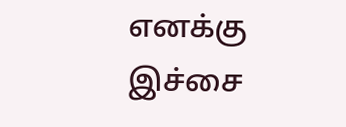எனக்கு இச்சை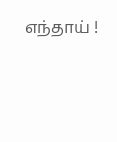எந்தாய் !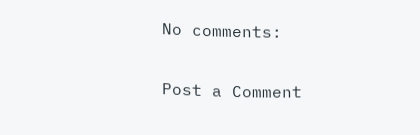No comments:

Post a Comment